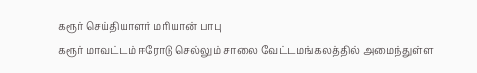கரூர் செய்தியாளர் மரியான் பாபு
கரூர் மாவட்டம் ஈரோடு செல்லும் சாலை வேட்டமங்கலத்தில் அமைந்துள்ள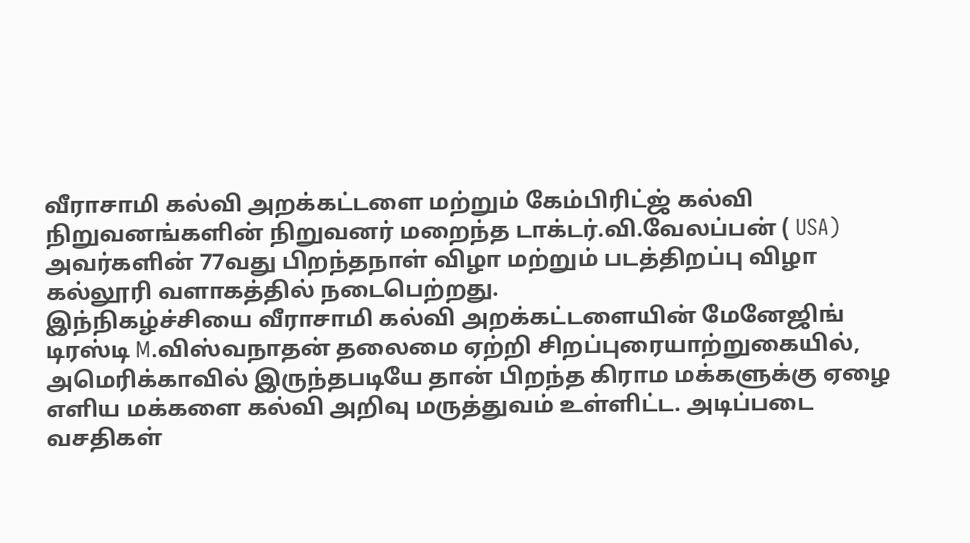வீராசாமி கல்வி அறக்கட்டளை மற்றும் கேம்பிரிட்ஜ் கல்வி நிறுவனங்களின் நிறுவனர் மறைந்த டாக்டர்.வி.வேலப்பன் ( USA) அவர்களின் 77வது பிறந்தநாள் விழா மற்றும் படத்திறப்பு விழா கல்லூரி வளாகத்தில் நடைபெற்றது.
இந்நிகழ்ச்சியை வீராசாமி கல்வி அறக்கட்டளையின் மேனேஜிங் டிரஸ்டி M.விஸ்வநாதன் தலைமை ஏற்றி சிறப்புரையாற்றுகையில், அமெரிக்காவில் இருந்தபடியே தான் பிறந்த கிராம மக்களுக்கு ஏழை எளிய மக்களை கல்வி அறிவு மருத்துவம் உள்ளிட்ட. அடிப்படை வசதிகள்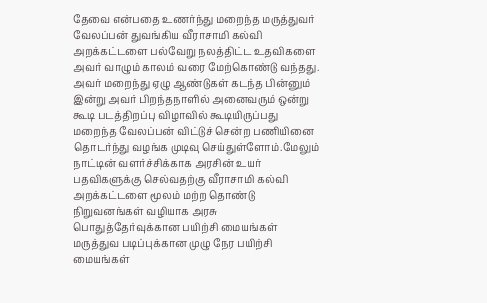தேவை என்பதை உணர்ந்து மறைந்த மருத்துவர் வேலப்பன் துவங்கிய வீராசாமி கல்வி அறக்கட்டளை பல்வேறு நலத்திட்ட உதவிகளை அவர் வாழும் காலம் வரை மேற்கொண்டு வந்தது.
அவர் மறைந்து ஏழு ஆண்டுகள் கடந்த பின்னும் இன்று அவர் பிறந்தநாளில் அனைவரும் ஒன்று கூடி படத்திறப்பு விழாவில் கூடியிருப்பது மறைந்த வேலப்பன் விட்டுச் சென்ற பணியினை தொடர்ந்து வழங்க முடிவு செய்துள்ளோம்.மேலும் நாட்டின் வளர்ச்சிக்காக அரசின் உயர் பதவிகளுக்கு செல்வதற்கு வீராசாமி கல்வி அறக்கட்டளை மூலம் மற்ற தொண்டு நிறுவனங்கள் வழியாக அரசு பொதுத்தேர்வுக்கான பயிற்சி மையங்கள் மருத்துவ படிப்புக்கான முழு நேர பயிற்சி மையங்கள்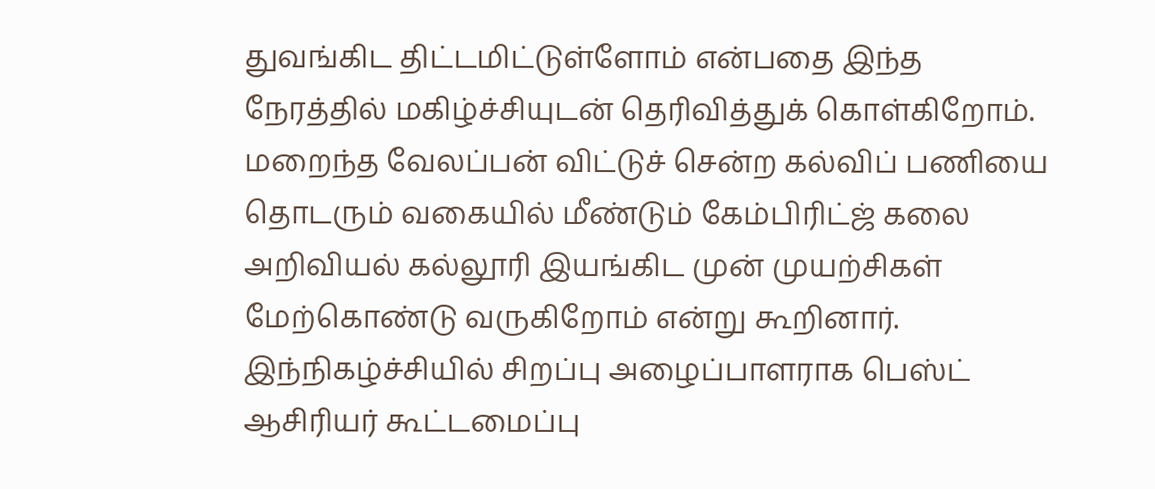துவங்கிட திட்டமிட்டுள்ளோம் என்பதை இந்த நேரத்தில் மகிழ்ச்சியுடன் தெரிவித்துக் கொள்கிறோம். மறைந்த வேலப்பன் விட்டுச் சென்ற கல்விப் பணியை தொடரும் வகையில் மீண்டும் கேம்பிரிட்ஜ் கலை அறிவியல் கல்லூரி இயங்கிட முன் முயற்சிகள் மேற்கொண்டு வருகிறோம் என்று கூறினார்.
இந்நிகழ்ச்சியில் சிறப்பு அழைப்பாளராக பெஸ்ட் ஆசிரியர் கூட்டமைப்பு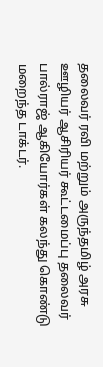தலைவர் ரவி மற்றும் அருந்தமிழ் அரசு ஊழியர் ஆசிரியர் கூட்டமைப்பு தலைவர் பால்ராஜ் ஆகியோர்கள் கலந்து கொண்டு மறைந்த டாக்டர்.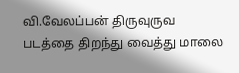வி.வேலப்பன் திருவுருவ படத்தை திறந்து வைத்து மாலை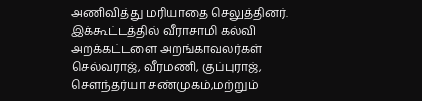அணிவித்து மரியாதை செலுத்தினர்.
இக்கூட்டத்தில் வீராசாமி கல்வி அறக்கட்டளை அறங்காவலர்கள் செல்வராஜ், வீரமணி, குப்புராஜ், சௌந்தர்யா சண்முகம்,மற்றும்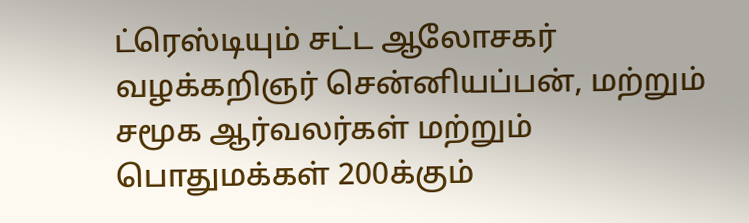ட்ரெஸ்டியும் சட்ட ஆலோசகர் வழக்கறிஞர் சென்னியப்பன், மற்றும் சமூக ஆர்வலர்கள் மற்றும் பொதுமக்கள் 200க்கும்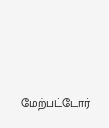மேற்பட்டோர்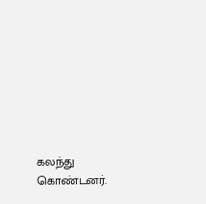கலந்து கொண்டனர்.